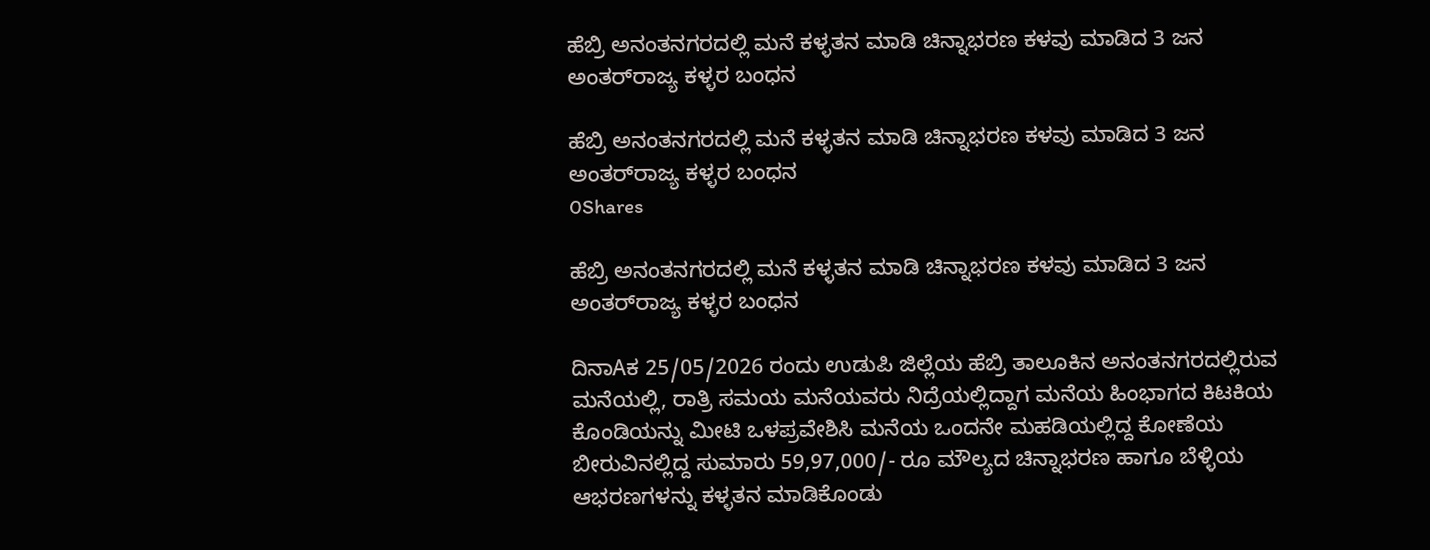ಹೆಬ್ರಿ ಅನಂತನಗರದಲ್ಲಿ ಮನೆ ಕಳ್ಳತನ ಮಾಡಿ ಚಿನ್ನಾಭರಣ ಕಳವು ಮಾಡಿದ 3 ಜನ ಅಂತರ್‌ರಾಜ್ಯ ಕಳ್ಳರ ಬಂಧನ

ಹೆಬ್ರಿ ಅನಂತನಗರದಲ್ಲಿ ಮನೆ ಕಳ್ಳತನ ಮಾಡಿ ಚಿನ್ನಾಭರಣ ಕಳವು ಮಾಡಿದ 3 ಜನ ಅಂತರ್‌ರಾಜ್ಯ ಕಳ್ಳರ ಬಂಧನ
0Shares

ಹೆಬ್ರಿ ಅನಂತನಗರದಲ್ಲಿ ಮನೆ ಕಳ್ಳತನ ಮಾಡಿ ಚಿನ್ನಾಭರಣ ಕಳವು ಮಾಡಿದ 3 ಜನ ಅಂತರ್‌ರಾಜ್ಯ ಕಳ್ಳರ ಬಂಧನ

ದಿನಾAಕ 25/05/2026 ರಂದು ಉಡುಪಿ ಜಿಲ್ಲೆಯ ಹೆಬ್ರಿ ತಾಲೂಕಿನ ಅನಂತನಗರದಲ್ಲಿರುವ ಮನೆಯಲ್ಲಿ, ರಾತ್ರಿ ಸಮಯ ಮನೆಯವರು ನಿದ್ರೆಯಲ್ಲಿದ್ದಾಗ ಮನೆಯ ಹಿಂಭಾಗದ ಕಿಟಕಿಯ ಕೊಂಡಿಯನ್ನು ಮೀಟಿ ಒಳಪ್ರವೇಶಿಸಿ ಮನೆಯ ಒಂದನೇ ಮಹಡಿಯಲ್ಲಿದ್ದ ಕೋಣೆಯ ಬೀರುವಿನಲ್ಲಿದ್ದ ಸುಮಾರು 59,97,000/- ರೂ ಮೌಲ್ಯದ ಚಿನ್ನಾಭರಣ ಹಾಗೂ ಬೆಳ್ಳಿಯ ಆಭರಣಗಳನ್ನು ಕಳ್ಳತನ ಮಾಡಿಕೊಂಡು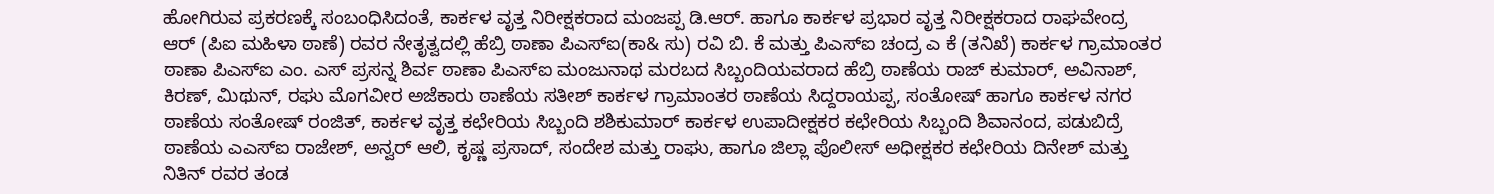ಹೋಗಿರುವ ಪ್ರಕರಣಕ್ಕೆ ಸಂಬಂಧಿಸಿದಂತೆ, ಕಾರ್ಕಳ ವೃತ್ತ ನಿರೀಕ್ಷಕರಾದ ಮಂಜಪ್ಪ ಡಿ.ಆರ್. ಹಾಗೂ ಕಾರ್ಕಳ ಪ್ರಭಾರ ವೃತ್ತ ನಿರೀಕ್ಷಕರಾದ ರಾಘವೇಂದ್ರ ಆರ್ (ಪಿಐ ಮಹಿಳಾ ಠಾಣೆ) ರವರ ನೇತೃತ್ವದಲ್ಲಿ ಹೆಬ್ರಿ ಠಾಣಾ ಪಿಎಸ್‌ಐ(ಕಾ& ಸು) ರವಿ ಬಿ. ಕೆ ಮತ್ತು ಪಿಎಸ್‌ಐ ಚಂದ್ರ ಎ ಕೆ (ತನಿಖೆ) ಕಾರ್ಕಳ ಗ್ರಾಮಾಂತರ ಠಾಣಾ ಪಿಎಸ್‌ಐ ಎಂ. ಎಸ್ ಪ್ರಸನ್ನ ಶಿರ್ವ ಠಾಣಾ ಪಿಎಸ್‌ಐ ಮಂಜುನಾಥ ಮರಬದ ಸಿಬ್ಬಂದಿಯವರಾದ ಹೆಬ್ರಿ ಠಾಣೆಯ ರಾಜ್ ಕುಮಾರ್, ಅವಿನಾಶ್, ಕಿರಣ್, ಮಿಥುನ್, ರಘು ಮೊಗವೀರ ಅಜೆಕಾರು ಠಾಣೆಯ ಸತೀಶ್ ಕಾರ್ಕಳ ಗ್ರಾಮಾಂತರ ಠಾಣೆಯ ಸಿದ್ದರಾಯಪ್ಪ, ಸಂತೋಷ್ ಹಾಗೂ ಕಾರ್ಕಳ ನಗರ ಠಾಣೆಯ ಸಂತೋಷ್ ರಂಜಿತ್, ಕಾರ್ಕಳ ವೃತ್ತ ಕಛೇರಿಯ ಸಿಬ್ಬಂದಿ ಶಶಿಕುಮಾರ್ ಕಾರ್ಕಳ ಉಪಾದೀಕ್ಷಕರ ಕಛೇರಿಯ ಸಿಬ್ಬಂದಿ ಶಿವಾನಂದ, ಪಡುಬಿದ್ರೆ ಠಾಣೆಯ ಎಎಸ್‌ಐ ರಾಜೇಶ್, ಅನ್ವರ್ ಆಲಿ, ಕೃಷ್ಣ ಪ್ರಸಾದ್, ಸಂದೇಶ ಮತ್ತು ರಾಘು, ಹಾಗೂ ಜಿಲ್ಲಾ ಪೊಲೀಸ್‌ ಅಧೀಕ್ಷಕರ ಕಛೇರಿಯ ದಿನೇಶ್ ಮತ್ತು ನಿತಿನ್‌ ರವರ ತಂಡ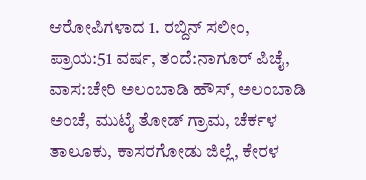ಆರೋಪಿಗಳಾದ 1. ರಬ್ದಿನ್ ಸಲೀಂ, ಪ್ರಾಯ:51 ವರ್ಷ, ತಂದೆ:ನಾಗೂರ್ ಪಿಚೈ, ವಾಸ:ಚೇರಿ ಅಲಂಬಾಡಿ ಹೌಸ್, ಅಲಂಬಾಡಿ ಅಂಚೆ, ಮುಟೈ ತೋಡ್ ಗ್ರಾಮ, ಚೆರ್ಕಳ ತಾಲೂಕು, ಕಾಸರಗೋಡು ಜಿಲ್ಲೆ, ಕೇರಳ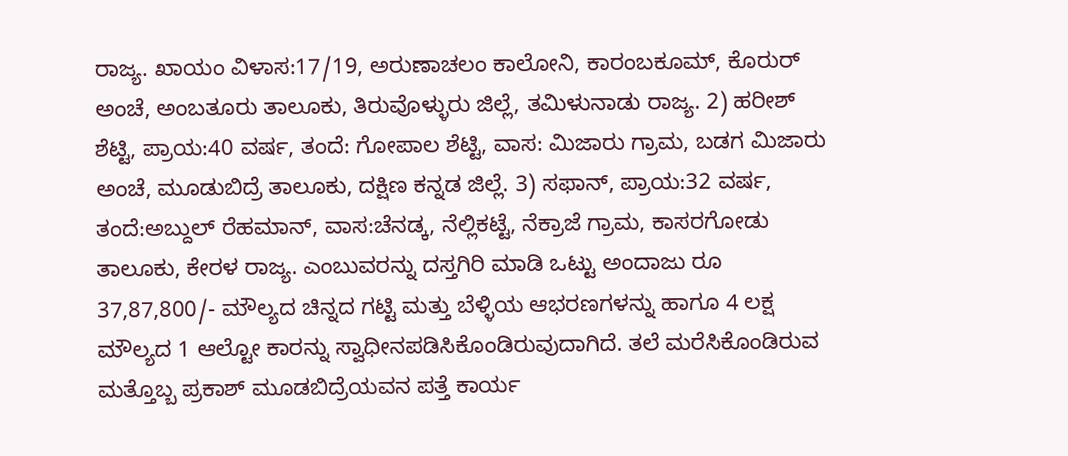ರಾಜ್ಯ. ಖಾಯಂ ವಿಳಾಸ:17/19, ಅರುಣಾಚಲಂ ಕಾಲೋನಿ, ಕಾರಂಬಕೂಮ್, ಕೊರುರ್ ಅಂಚೆ, ಅಂಬತೂರು ತಾಲೂಕು, ತಿರುವೊಳ್ಳುರು ಜಿಲ್ಲೆ, ತಮಿಳುನಾಡು ರಾಜ್ಯ. 2) ಹರೀಶ್ ಶೆಟ್ಟಿ, ಪ್ರಾಯ:40 ವರ್ಷ, ತಂದೆ: ಗೋಪಾಲ ಶೆಟ್ಟಿ, ವಾಸ: ಮಿಜಾರು ಗ್ರಾಮ, ಬಡಗ ಮಿಜಾರು ಅಂಚೆ, ಮೂಡುಬಿದ್ರೆ ತಾಲೂಕು, ದಕ್ಷಿಣ ಕನ್ನಡ ಜಿಲ್ಲೆ. 3) ಸಫಾನ್, ಪ್ರಾಯ:32 ವರ್ಷ, ತಂದೆ:ಅಬ್ದುಲ್ ರೆಹಮಾನ್, ವಾಸ:ಚೆನಡ್ಕ, ನೆಲ್ಲಿಕಟ್ಟೆ, ನೆಕ್ರಾಜೆ ಗ್ರಾಮ, ಕಾಸರಗೋಡು ತಾಲೂಕು, ಕೇರಳ ರಾಜ್ಯ. ಎಂಬುವರನ್ನು ದಸ್ತಗಿರಿ ಮಾಡಿ ಒಟ್ಟು ಅಂದಾಜು ರೂ 37,87,800/- ಮೌಲ್ಯದ ಚಿನ್ನದ ಗಟ್ಟಿ ಮತ್ತು ಬೆಳ್ಳಿಯ ಆಭರಣಗಳನ್ನು ಹಾಗೂ 4 ಲಕ್ಷ ಮೌಲ್ಯದ 1 ಆಲ್ಟೋ ಕಾರನ್ನು ಸ್ವಾಧೀನಪಡಿಸಿಕೊಂಡಿರುವುದಾಗಿದೆ. ತಲೆ ಮರೆಸಿಕೊಂಡಿರುವ ಮತ್ತೊಬ್ಬ ಪ್ರಕಾಶ್ ಮೂಡಬಿದ್ರೆಯವನ ಪತ್ತೆ ಕಾರ್ಯ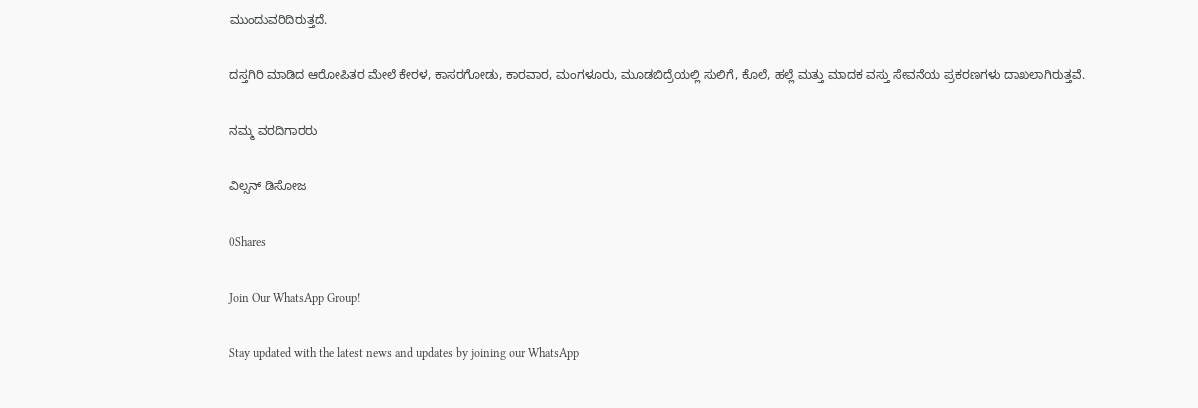ಮುಂದುವರಿದಿರುತ್ತದೆ.

ದಸ್ತಗಿರಿ ಮಾಡಿದ ಆರೋಪಿತರ ಮೇಲೆ ಕೇರಳ, ಕಾಸರಗೋಡು, ಕಾರವಾರ, ಮಂಗಳೂರು, ಮೂಡಬಿದ್ರೆಯಲ್ಲಿ ಸುಲಿಗೆ, ಕೊಲೆ, ಹಲ್ಲೆ ಮತ್ತು ಮಾದಕ ವಸ್ತು ಸೇವನೆಯ ಪ್ರಕರಣಗಳು ದಾಖಲಾಗಿರುತ್ತವೆ.

ನಮ್ಮ ವರದಿಗಾರರು

ವಿಲ್ಸನ್ ಡಿಸೋಜ

0Shares

Join Our WhatsApp Group!

Stay updated with the latest news and updates by joining our WhatsApp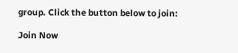group. Click the button below to join:

Join Now